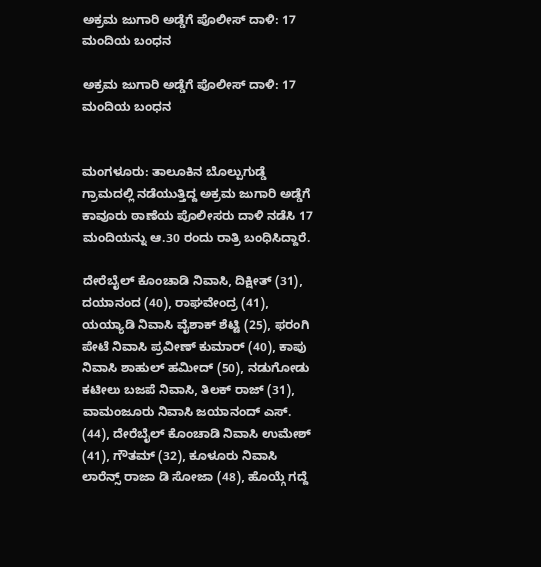ಅಕ್ರಮ ಜುಗಾರಿ ಅಡ್ಡೆಗೆ ಪೊಲೀಸ್ ದಾಳಿ: 17 ಮಂದಿಯ ಬಂಧನ

ಅಕ್ರಮ ಜುಗಾರಿ ಅಡ್ಡೆಗೆ ಪೊಲೀಸ್ ದಾಳಿ: 17 ಮಂದಿಯ ಬಂಧನ


ಮಂಗಳೂರು: ತಾಲೂಕಿನ ಬೊಲ್ಪುಗುಡ್ಡೆ ಗ್ರಾಮದಲ್ಲಿ ನಡೆಯುತ್ತಿದ್ದ ಅಕ್ರಮ ಜುಗಾರಿ ಅಡ್ಡೆಗೆ ಕಾವೂರು ಠಾಣೆಯ ಪೊಲೀಸರು ದಾಳಿ ನಡೆಸಿ 17 ಮಂದಿಯನ್ನು ಆ.30 ರಂದು ರಾತ್ರಿ ಬಂಧಿಸಿದ್ದಾರೆ.

ದೇರೆಬೈಲ್ ಕೊಂಚಾಡಿ ನಿವಾಸಿ, ದಿಕ್ಷೀತ್ (31), ದಯಾನಂದ (40), ರಾಘವೇಂದ್ರ (41), ಯಯ್ಯಾಡಿ ನಿವಾಸಿ ವೈಶಾಕ್ ಶೆಟ್ಟಿ (25), ಫರಂಗಿ ಪೇಟೆ ನಿವಾಸಿ ಪ್ರವೀಣ್ ಕುಮಾರ್ (40), ಕಾಪು ನಿವಾಸಿ ಶಾಹುಲ್ ಹಮೀದ್ (50), ನಡುಗೋಡು ಕಟೀಲು ಬಜಪೆ ನಿವಾಸಿ, ತಿಲಕ್ ರಾಜ್ (31), ವಾಮಂಜೂರು ನಿವಾಸಿ ಜಯಾನಂದ್ ಎಸ್. (44), ದೇರೆಬೈಲ್ ಕೊಂಚಾಡಿ ನಿವಾಸಿ ಉಮೇಶ್ (41), ಗೌತಮ್ (32), ಕೂಳೂರು ನಿವಾಸಿ ಲಾರೆನ್ಸ್ ರಾಜಾ ಡಿ ಸೋಜಾ (48), ಹೊಯ್ಗೆ ಗದ್ದೆ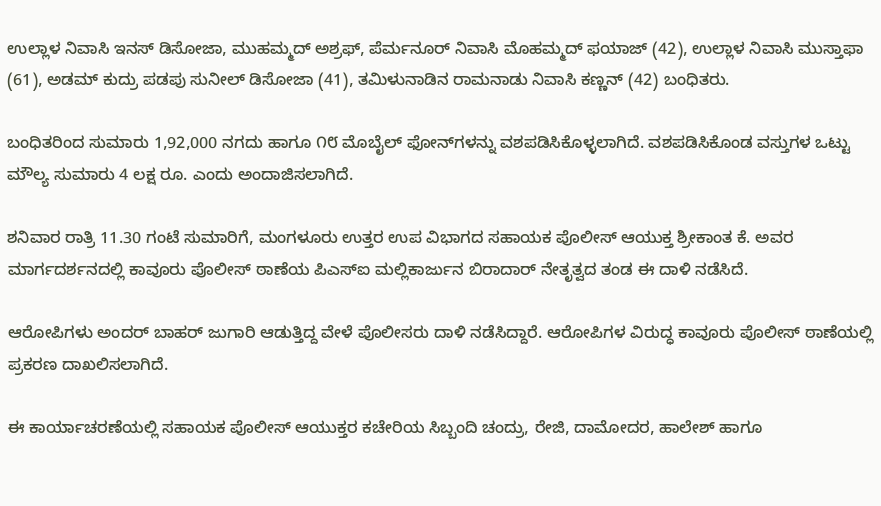ಉಲ್ಲಾಳ ನಿವಾಸಿ ಇನಸ್ ಡಿಸೋಜಾ, ಮುಹಮ್ಮದ್ ಅಶ್ರಫ್, ಪೆರ್ಮನೂರ್ ನಿವಾಸಿ ಮೊಹಮ್ಮದ್ ಫಯಾಜ್ (42), ಉಲ್ಲಾಳ ನಿವಾಸಿ ಮುಸ್ತಾಫಾ (61), ಅಡಮ್ ಕುದ್ರು ಪಡಪು ಸುನೀಲ್ ಡಿಸೋಜಾ (41), ತಮಿಳುನಾಡಿನ ರಾಮನಾಡು ನಿವಾಸಿ ಕಣ್ಣನ್ (42) ಬಂಧಿತರು.

ಬಂಧಿತರಿಂದ ಸುಮಾರು 1,92,000 ನಗದು ಹಾಗೂ ೧೮ ಮೊಬೈಲ್ ಫೋನ್‌ಗಳನ್ನು ವಶಪಡಿಸಿಕೊಳ್ಳಲಾಗಿದೆ. ವಶಪಡಿಸಿಕೊಂಡ ವಸ್ತುಗಳ ಒಟ್ಟು ಮೌಲ್ಯ ಸುಮಾರು 4 ಲಕ್ಷ ರೂ. ಎಂದು ಅಂದಾಜಿಸಲಾಗಿದೆ.

ಶನಿವಾರ ರಾತ್ರಿ 11.30 ಗಂಟೆ ಸುಮಾರಿಗೆ, ಮಂಗಳೂರು ಉತ್ತರ ಉಪ ವಿಭಾಗದ ಸಹಾಯಕ ಪೊಲೀಸ್ ಆಯುಕ್ತ ಶ್ರೀಕಾಂತ ಕೆ. ಅವರ ಮಾರ್ಗದರ್ಶನದಲ್ಲಿ ಕಾವೂರು ಪೊಲೀಸ್ ಠಾಣೆಯ ಪಿಎಸ್‌ಐ ಮಲ್ಲಿಕಾರ್ಜುನ ಬಿರಾದಾರ್ ನೇತೃತ್ವದ ತಂಡ ಈ ದಾಳಿ ನಡೆಸಿದೆ.

ಆರೋಪಿಗಳು ಅಂದರ್ ಬಾಹರ್ ಜುಗಾರಿ ಆಡುತ್ತಿದ್ದ ವೇಳೆ ಪೊಲೀಸರು ದಾಳಿ ನಡೆಸಿದ್ದಾರೆ. ಆರೋಪಿಗಳ ವಿರುದ್ಧ ಕಾವೂರು ಪೊಲೀಸ್ ಠಾಣೆಯಲ್ಲಿ ಪ್ರಕರಣ ದಾಖಲಿಸಲಾಗಿದೆ.

ಈ ಕಾರ್ಯಾಚರಣೆಯಲ್ಲಿ ಸಹಾಯಕ ಪೊಲೀಸ್ ಆಯುಕ್ತರ ಕಚೇರಿಯ ಸಿಬ್ಬಂದಿ ಚಂದ್ರು, ರೇಜಿ, ದಾಮೋದರ, ಹಾಲೇಶ್ ಹಾಗೂ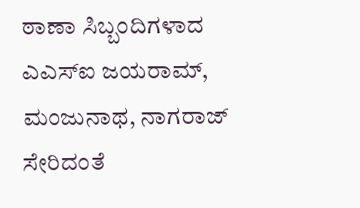ಠಾಣಾ ಸಿಬ್ಬಂದಿಗಳಾದ ಎಎಸ್‌ಐ ಜಯರಾಮ್, ಮಂಜುನಾಥ, ನಾಗರಾಜ್ ಸೇರಿದಂತೆ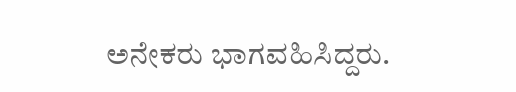ಅನೇಕರು ಭಾಗವಹಿಸಿದ್ದರು.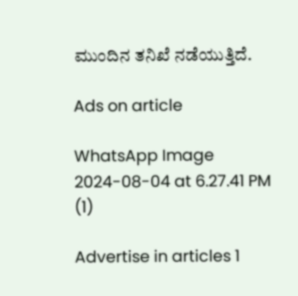ಮುಂದಿನ ತನಿಖೆ ನಡೆಯುತ್ತಿದೆ.

Ads on article

WhatsApp Image 2024-08-04 at 6.27.41 PM (1)

Advertise in articles 1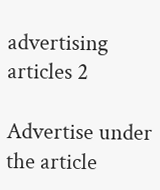advertising articles 2

Advertise under the article